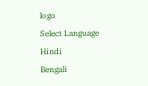logo
Select Language
Hindi
Bengali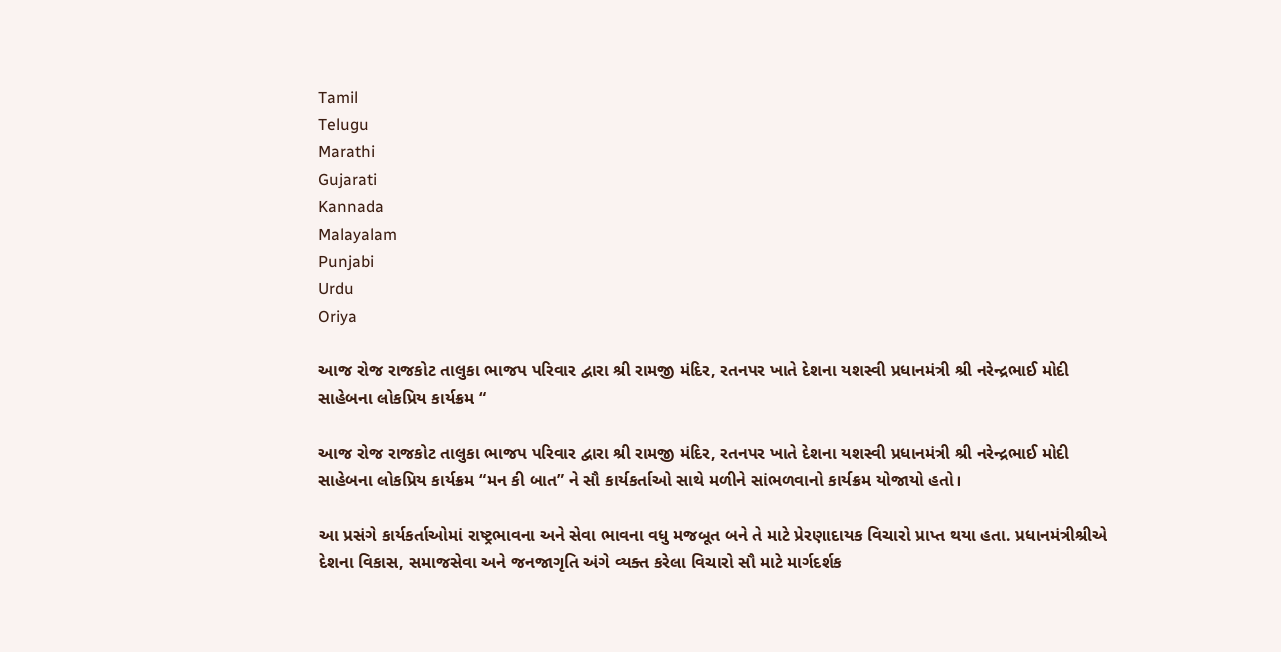Tamil
Telugu
Marathi
Gujarati
Kannada
Malayalam
Punjabi
Urdu
Oriya

આજ રોજ રાજકોટ તાલુકા ભાજપ પરિવાર દ્વારા શ્રી રામજી મંદિર, રતનપર ખાતે દેશના યશસ્વી પ્રધાનમંત્રી શ્રી નરેન્દ્રભાઈ મોદી સાહેબના લોકપ્રિય કાર્યક્રમ “

આજ રોજ રાજકોટ તાલુકા ભાજપ પરિવાર દ્વારા શ્રી રામજી મંદિર, રતનપર ખાતે દેશના યશસ્વી પ્રધાનમંત્રી શ્રી નરેન્દ્રભાઈ મોદી સાહેબના લોકપ્રિય કાર્યક્રમ “મન કી બાત” ને સૌ કાર્યકર્તાઓ સાથે મળીને સાંભળવાનો કાર્યક્રમ યોજાયો હતો।

આ પ્રસંગે કાર્યકર્તાઓમાં રાષ્ટ્રભાવના અને સેવા ભાવના વધુ મજબૂત બને તે માટે પ્રેરણાદાયક વિચારો પ્રાપ્ત થયા હતા. પ્રધાનમંત્રીશ્રીએ દેશના વિકાસ, સમાજસેવા અને જનજાગૃતિ અંગે વ્યક્ત કરેલા વિચારો સૌ માટે માર્ગદર્શક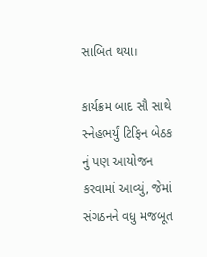સાબિત થયા।

કાર્યક્રમ બાદ સૌ સાથે સ્નેહભર્યું ટિફિન બેઠક નું પણ આયોજન કરવામાં આવ્યું, જેમાં સંગઠનને વધુ મજબૂત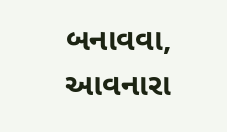બનાવવા, આવનારા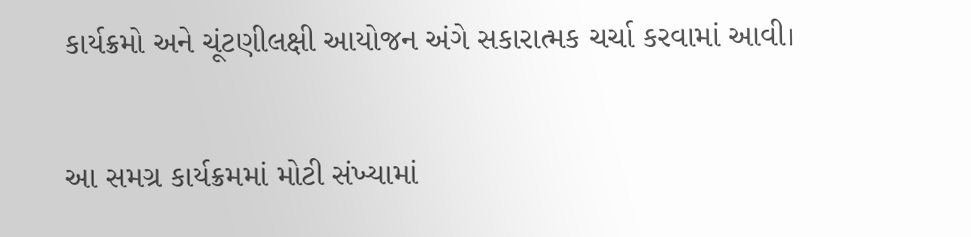કાર્યક્રમો અને ચૂંટણીલક્ષી આયોજન અંગે સકારાત્મક ચર્ચા કરવામાં આવી।

આ સમગ્ર કાર્યક્રમમાં મોટી સંખ્યામાં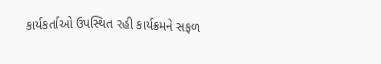કાર્યકર્તાઓ ઉપસ્થિત રહી કાર્યક્રમને સફળ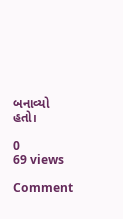બનાવ્યો હતો।

0
69 views

Comment